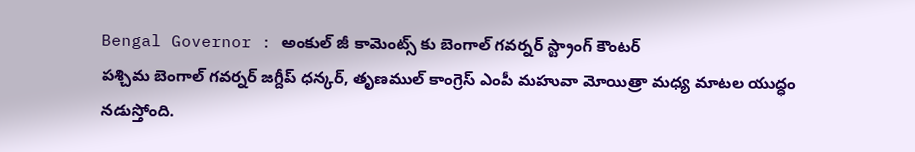Bengal Governor : అంకుల్ జీ కామెంట్స్ కు బెంగాల్ గవర్నర్ స్ట్రాంగ్ కౌంటర్
పశ్చిమ బెంగాల్ గవర్నర్ జగ్దీప్ ధన్కర్, తృణముల్ కాంగ్రెస్ ఎంపీ మహువా మోయిత్రా మధ్య మాటల యుద్ధం నడుస్తోంది.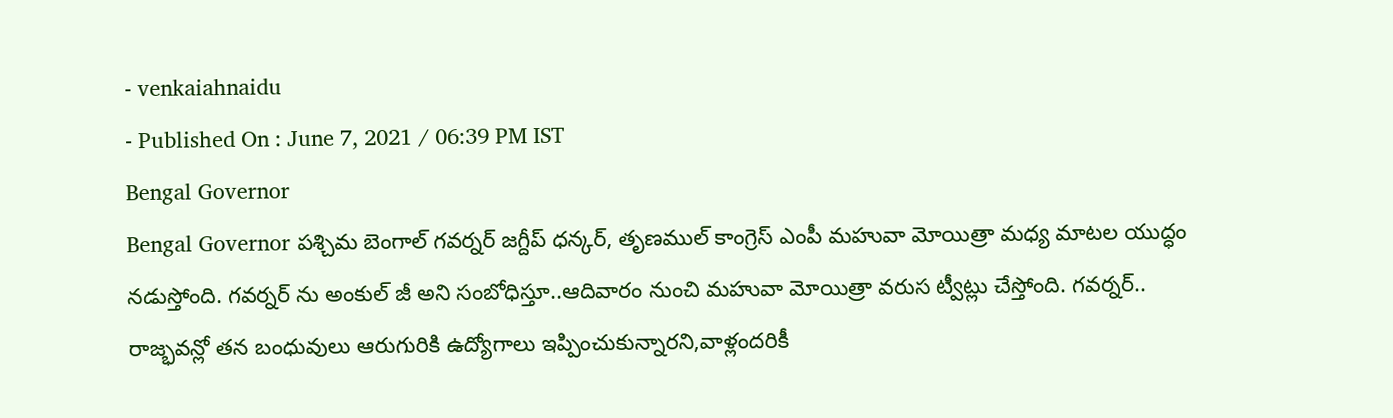- venkaiahnaidu
- Published On : June 7, 2021 / 06:39 PM IST
Bengal Governor
Bengal Governor పశ్చిమ బెంగాల్ గవర్నర్ జగ్దీప్ ధన్కర్, తృణముల్ కాంగ్రెస్ ఎంపీ మహువా మోయిత్రా మధ్య మాటల యుద్ధం నడుస్తోంది. గవర్నర్ ను అంకుల్ జీ అని సంబోధిస్తూ..ఆదివారం నుంచి మహువా మోయిత్రా వరుస ట్వీట్లు చేస్తోంది. గవర్నర్.. రాజ్భవన్లో తన బంధువులు ఆరుగురికి ఉద్యోగాలు ఇప్పించుకున్నారని,వాళ్లందరికీ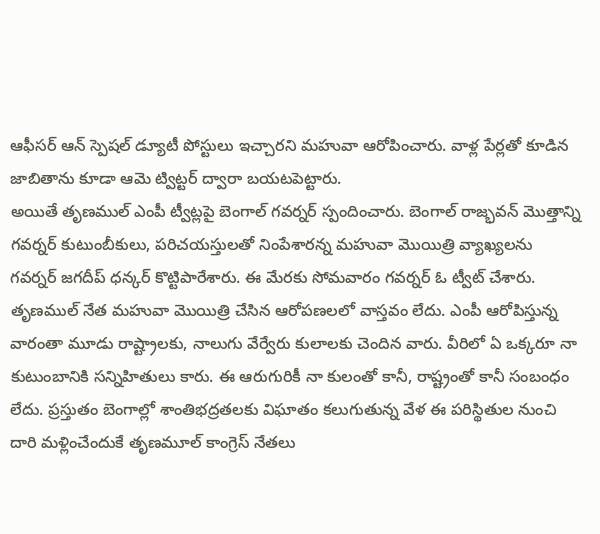ఆఫీసర్ ఆన్ స్పెషల్ డ్యూటీ పోస్టులు ఇచ్చారని మహువా ఆరోపించారు. వాళ్ల పేర్లతో కూడిన జాబితాను కూడా ఆమె ట్విట్టర్ ద్వారా బయటపెట్టారు.
అయితే తృణముల్ ఎంపీ ట్వీట్లపై బెంగాల్ గవర్నర్ స్పందించారు. బెంగాల్ రాజ్భవన్ మొత్తాన్ని గవర్నర్ కుటుంబీకులు, పరిచయస్తులతో నింపేశారన్న మహువా మొయిత్రి వ్యాఖ్యలను గవర్నర్ జగదీప్ ధన్కర్ కొట్టిపారేశారు. ఈ మేరకు సోమవారం గవర్నర్ ఓ ట్వీట్ చేశారు.
తృణముల్ నేత మహువా మొయిత్రి చేసిన ఆరోపణలలో వాస్తవం లేదు. ఎంపీ ఆరోపిస్తున్న వారంతా మూడు రాష్ట్రాలకు, నాలుగు వేర్వేరు కులాలకు చెందిన వారు. వీరిలో ఏ ఒక్కరూ నా కుటుంబానికి సన్నిహితులు కారు. ఈ ఆరుగురికీ నా కులంతో కానీ, రాష్ట్రంతో కానీ సంబంధం లేదు. ప్రస్తుతం బెంగాల్లో శాంతిభద్రతలకు విఘాతం కలుగుతున్న వేళ ఈ పరిస్థితుల నుంచి దారి మళ్లించేందుకే తృణమూల్ కాంగ్రెస్ నేతలు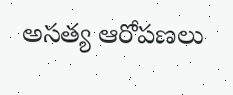అసత్య ఆరోపణలు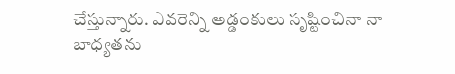చేస్తున్నారు. ఎవరెన్ని అడ్డంకులు సృష్టించినా నా బాధ్యతను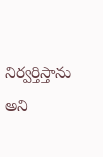నిర్వర్తిస్తాను అని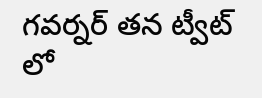గవర్నర్ తన ట్వీట్ లో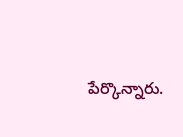పేర్కొన్నారు.